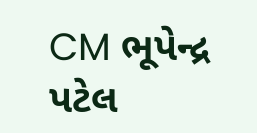CM ભૂપેન્દ્ર પટેલ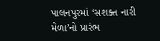પાલનપુરમાં ‘સશક્ત નારી મેળા’નો પ્રારંભ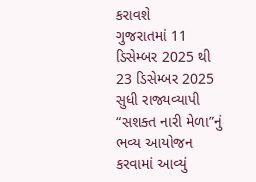કરાવશે
ગુજરાતમાં 11 ડિસેમ્બર 2025 થી 23 ડિસેમ્બર 2025 સુધી રાજ્યવ્યાપી “સશક્ત નારી મેળા”નું ભવ્ય આયોજન કરવામાં આવ્યું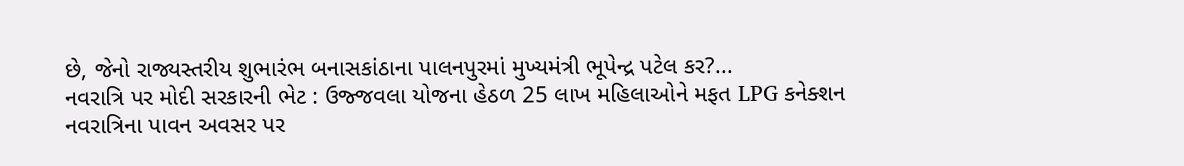છે, જેનો રાજ્યસ્તરીય શુભારંભ બનાસકાંઠાના પાલનપુરમાં મુખ્યમંત્રી ભૂપેન્દ્ર પટેલ કર?...
નવરાત્રિ પર મોદી સરકારની ભેટ : ઉજ્જવલા યોજના હેઠળ 25 લાખ મહિલાઓને મફત LPG કનેક્શન
નવરાત્રિના પાવન અવસર પર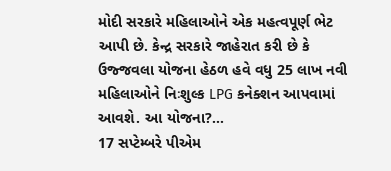મોદી સરકારે મહિલાઓને એક મહત્વપૂર્ણ ભેટ આપી છે. કેન્દ્ર સરકારે જાહેરાત કરી છે કે ઉજ્જવલા યોજના હેઠળ હવે વધુ 25 લાખ નવી મહિલાઓને નિઃશુલ્ક LPG કનેક્શન આપવામાં આવશે. આ યોજના?...
17 સપ્ટેમ્બરે પીએમ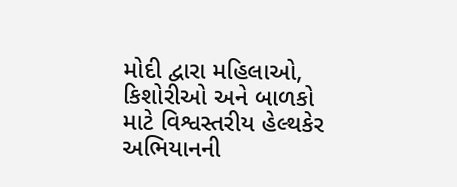મોદી દ્વારા મહિલાઓ, કિશોરીઓ અને બાળકો માટે વિશ્વસ્તરીય હેલ્થકેર અભિયાનની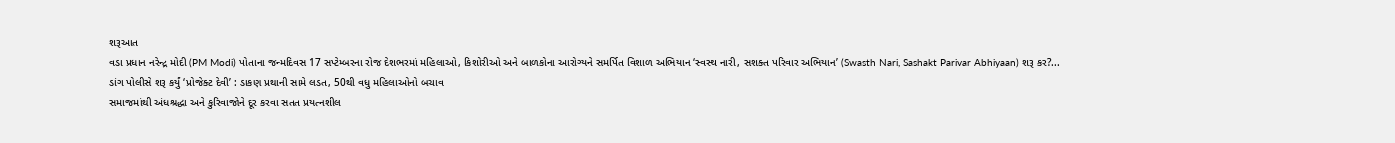શરૂઆત
વડા પ્રધાન નરેન્દ્ર મોદી (PM Modi) પોતાના જન્મદિવસ 17 સપ્ટેમ્બરના રોજ દેશભરમાં મહિલાઓ, કિશોરીઓ અને બાળકોના આરોગ્યને સમર્પિત વિશાળ અભિયાન ‘સ્વસ્થ નારી, સશક્ત પરિવાર અભિયાન’ (Swasth Nari, Sashakt Parivar Abhiyaan) શરૂ કર?...
ડાંગ પોલીસે શરૂ કર્યું ‘પ્રોજેક્ટ દેવી’ : ડાકણ પ્રથાની સામે લડત, 50થી વધુ મહિલાઓનો બચાવ
સમાજમાંથી અંધશ્રદ્ધા અને કુરિવાજોને દૂર કરવા સતત પ્રયત્નશીલ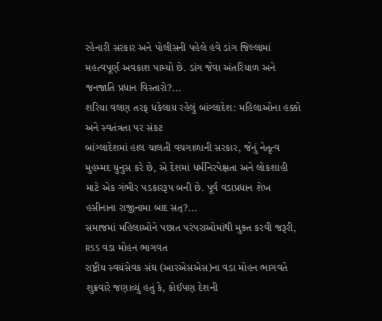રહેનારી સરકાર અને પોલીસની પહેલે હવે ડાંગ જિલ્લામાં મહત્વપૂર્ણ અવકાશ પામ્યો છે. ડાંગ જેવા અંતરિયાળ અને જનજાતિ પ્રધાન વિસ્તારો?...
શરિયા વલણ તરફ ધકેલાય રહેલું બાંગ્લાદેશ: મહિલાઓના હક્કો અને સ્વતંત્રતા પર સંકટ
બાંગ્લાદેશમાં હાલ ચાલતી વચગાળાની સરકાર, જેનું નેતૃત્વ મુહમ્મદ યુનુસ કરે છે, એ દેશમાં ધર્મનિરપેક્ષતા અને લોકશાહી માટે એક ગંભીર પડકારરૂપ બની છે. પૂર્વ વડાપ્રધાન શેખ હસીનાના રાજીનામા બાદ સત્?...
સમાજમાં મહિલાઓને પછાત પરંપરાઓમાંથી મુક્ત કરવી જરૂરી, RSS વડા મોહન ભાગવત
રાષ્ટ્રીય સ્વયંસેવક સંઘ (આરએસએસ)ના વડા મોહન ભાગવતે શુક્રવારે જણાવ્યું હતું કે, કોઈપણ દેશની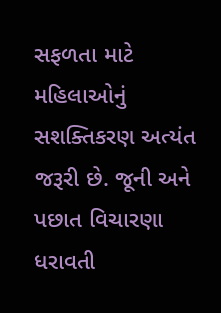સફળતા માટે મહિલાઓનું સશક્તિકરણ અત્યંત જરૂરી છે. જૂની અને પછાત વિચારણા ધરાવતી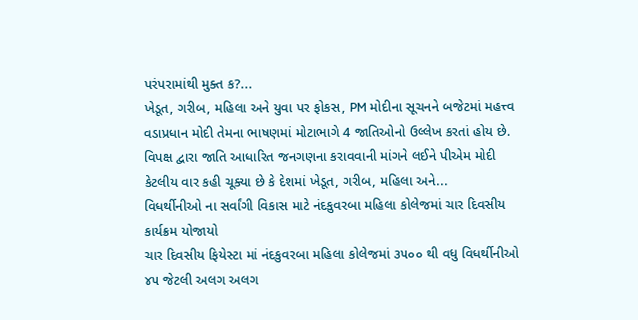પરંપરામાંથી મુક્ત ક?...
ખેડૂત, ગરીબ, મહિલા અને યુવા પર ફોકસ, PM મોદીના સૂચનને બજેટમાં મહત્ત્વ
વડાપ્રધાન મોદી તેમના ભાષણમાં મોટાભાગે 4 જાતિઓનો ઉલ્લેખ કરતાં હોય છે. વિપક્ષ દ્વારા જાતિ આધારિત જનગણના કરાવવાની માંગને લઈને પીએમ મોદી કેટલીય વાર કહી ચૂક્યા છે કે દેશમાં ખેડૂત, ગરીબ, મહિલા અને...
વિધર્થીનીઓ ના સર્વાંગી વિકાસ માટે નંદકુવરબા મહિલા કોલેજમાં ચાર દિવસીય કાર્યક્રમ યોજાયો
ચાર દિવસીય ફિયેસ્ટા માં નંદકુવરબા મહિલા કોલેજમાં ૩૫૦૦ થી વધુ વિધર્થીનીઓ ૪૫ જેટલી અલગ અલગ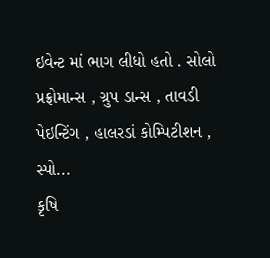ઇવેન્ટ માં ભાગ લીધો હતો . સોલો પ્રફ્રોમાન્સ , ગ્રુપ ડાન્સ , તાવડી પેઇન્ટિંગ , હાલરડાં કોમ્પિટીશન , સ્પો...
કૃષિ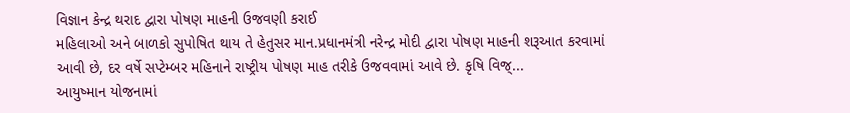વિજ્ઞાન કેન્દ્ર થરાદ દ્વારા પોષણ માહની ઉજવણી કરાઈ
મહિલાઓ અને બાળકો સુપોષિત થાય તે હેતુસર માન.પ્રધાનમંત્રી નરેન્દ્ર મોદી દ્વારા પોષણ માહની શરૂઆત કરવામાં આવી છે, દર વર્ષે સપ્ટેમ્બર મહિનાને રાષ્ટ્રીય પોષણ માહ તરીકે ઉજવવામાં આવે છે. કૃષિ વિજ્...
આયુષ્માન યોજનામાં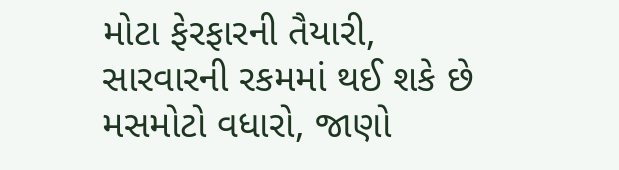મોટા ફેરફારની તૈયારી, સારવારની રકમમાં થઈ શકે છે મસમોટો વધારો, જાણો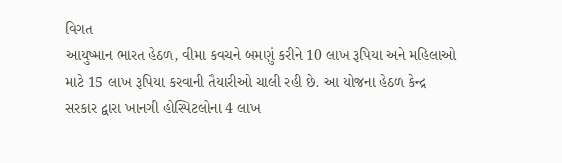વિગત
આયુષ્માન ભારત હેઠળ, વીમા કવચને બમણું કરીને 10 લાખ રૂપિયા અને મહિલાઓ માટે 15 લાખ રૂપિયા કરવાની તૈયારીઓ ચાલી રહી છે. આ યોજના હેઠળ કેન્દ્ર સરકાર દ્વારા ખાનગી હોસ્પિટલોના 4 લાખ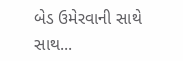બેડ ઉમેરવાની સાથે સાથ...